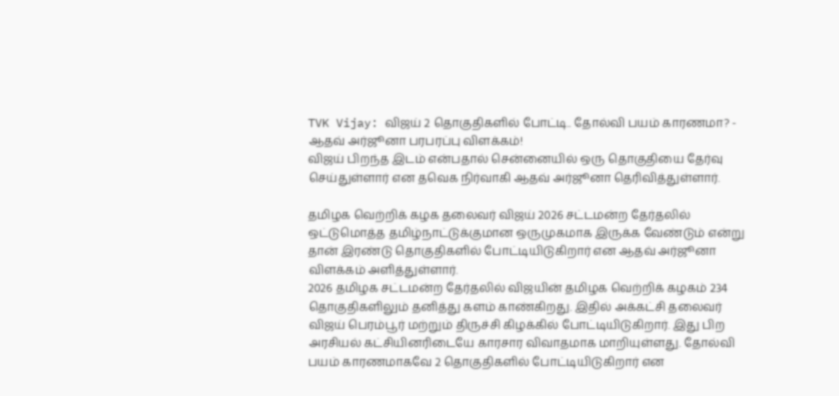TVK Vijay: விஜய் 2 தொகுதிகளில் போட்டி.. தோல்வி பயம் காரணமா? - ஆதவ் அர்ஜூனா பரபரப்பு விளக்கம்!
விஜய் பிறந்த இடம் என்பதால் சென்னையில் ஒரு தொகுதியை தேர்வு செய்துள்ளார் என தவெக நிர்வாகி ஆதவ் அர்ஜூனா தெரிவித்துள்ளார்.

தமிழக வெற்றிக் கழக தலைவர் விஜய் 2026 சட்டமன்ற தேர்தலில் ஒட்டுமொத்த தமிழ்நாட்டுக்குமான ஒருமுகமாக இருக்க வேண்டும் என்று தான் இரண்டு தொகுதிகளில் போட்டியிடுகிறார் என ஆதவ் அர்ஜூனா விளக்கம் அளித்துள்ளார்.
2026 தமிழக சட்டமன்ற தேர்தலில் விஜயின் தமிழக வெற்றிக் கழகம் 234 தொகுதிகளிலும் தனித்து களம் காண்கிறது. இதில் அக்கட்சி தலைவர் விஜய் பெரம்பூர் மற்றும் திருச்சி கிழக்கில் போட்டியிடுகிறார். இது பிற அரசியல் கட்சியினரிடையே காரசார விவாதமாக மாறியுள்ளது. தோல்வி பயம் காரணமாகவே 2 தொகுதிகளில் போட்டியிடுகிறார் என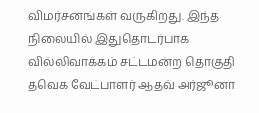விமர்சனங்கள் வருகிறது. இந்த நிலையில் இதுதொடர்பாக வில்லிவாக்கம் சட்டமன்ற தொகுதி தவெக வேட்பாளர் ஆதவ் அர்ஜூனா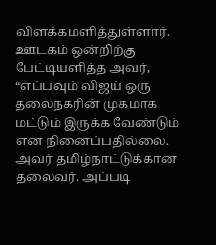விளக்கமளித்துள்ளார்.
ஊடகம் ஒன்றிற்கு பேட்டியளித்த அவர், “எப்பவும் விஜய் ஒரு தலைநகரின் முகமாக மட்டும் இருக்க வேண்டும் என நினைப்பதில்லை. அவர் தமிழ்நாட்டுக்கான தலைவர். அப்படி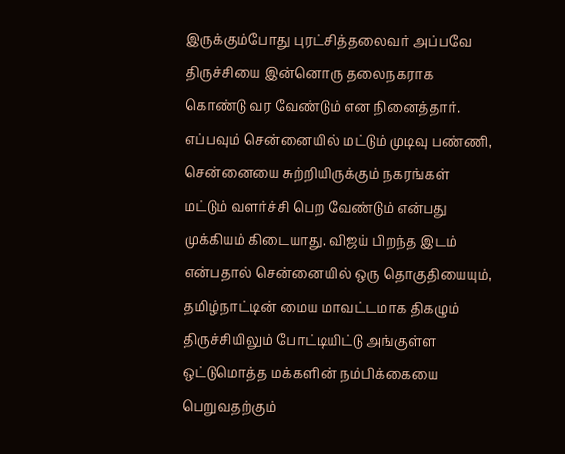இருக்கும்போது புரட்சித்தலைவர் அப்பவே திருச்சியை இன்னொரு தலைநகராக கொண்டு வர வேண்டும் என நினைத்தார். எப்பவும் சென்னையில் மட்டும் முடிவு பண்ணி, சென்னையை சுற்றியிருக்கும் நகரங்கள் மட்டும் வளர்ச்சி பெற வேண்டும் என்பது முக்கியம் கிடையாது. விஜய் பிறந்த இடம் என்பதால் சென்னையில் ஒரு தொகுதியையும், தமிழ்நாட்டின் மைய மாவட்டமாக திகழும் திருச்சியிலும் போட்டியிட்டு அங்குள்ள ஒட்டுமொத்த மக்களின் நம்பிக்கையை பெறுவதற்கும்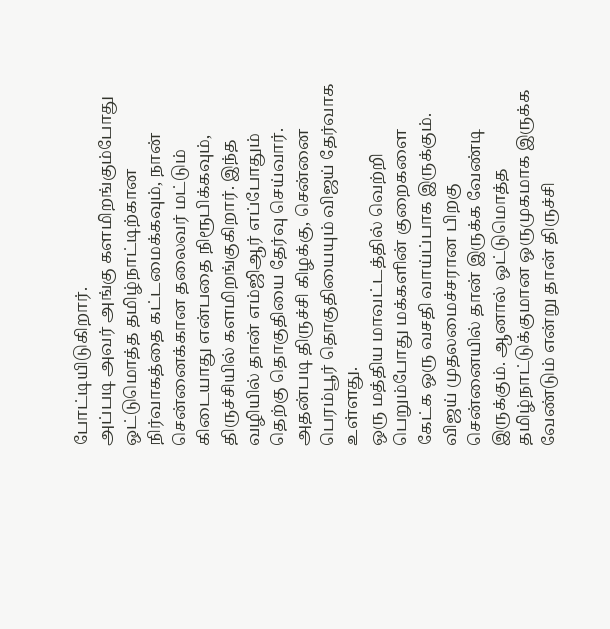போட்டியிடுகிறார்.
அப்படி அவர் அங்கு களமிறங்கும்போது ஒட்டுமொத்த தமிழ்நாட்டிற்கான நிர்வாகத்தை கட்டமைக்கவும், நான் சென்னைக்கான தலைவர் மட்டும் கிடையாது என்பதை நிரூபிக்கவும், திருச்சியில் களமிறங்குகிறார். இந்த வழியில் தான் எம்ஜிஆர் எப்போதும் தெற்கு தொகுதியை தேர்வு செய்வார். அதன்படி திருச்சி கிழக்கு, சென்னை பெரம்பூர் தொகுதியையும் விஜய் தேர்வாக உள்ளது.
ஒரு மத்திய மாவட்டத்தில் வெற்றி பெறும்போது மக்களின் குறைகளை கேட்க ஒரு வசதி வாய்ப்பாக இருக்கும். விஜய் முதலமைச்சரான பிறகு சென்னையில் தான் இருக்க வேண்டி இருக்கும். ஆனால் ஒட்டுமொத்த தமிழ்நாட்டுக்குமான ஒருமுகமாக இருக்க வேண்டும் என்று தான் திருச்சி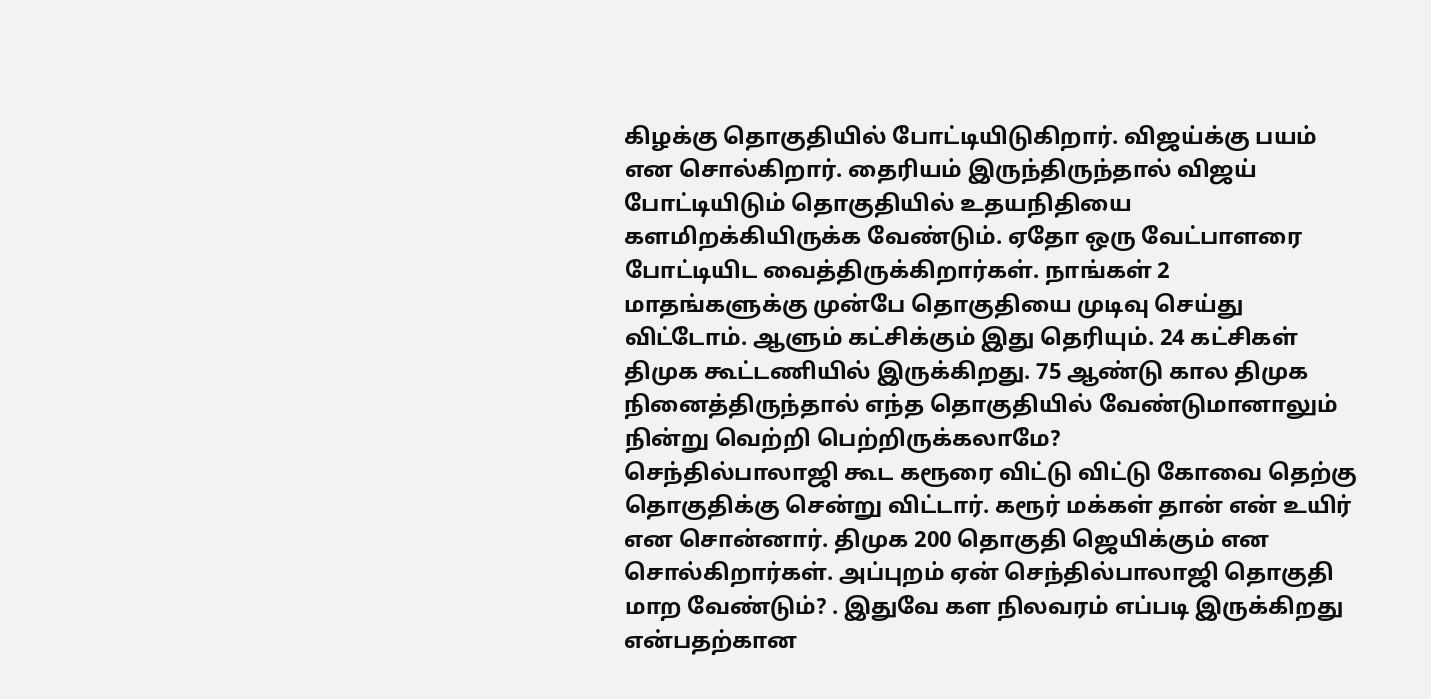கிழக்கு தொகுதியில் போட்டியிடுகிறார். விஜய்க்கு பயம் என சொல்கிறார். தைரியம் இருந்திருந்தால் விஜய் போட்டியிடும் தொகுதியில் உதயநிதியை களமிறக்கியிருக்க வேண்டும். ஏதோ ஒரு வேட்பாளரை போட்டியிட வைத்திருக்கிறார்கள். நாங்கள் 2 மாதங்களுக்கு முன்பே தொகுதியை முடிவு செய்து விட்டோம். ஆளும் கட்சிக்கும் இது தெரியும். 24 கட்சிகள் திமுக கூட்டணியில் இருக்கிறது. 75 ஆண்டு கால திமுக நினைத்திருந்தால் எந்த தொகுதியில் வேண்டுமானாலும் நின்று வெற்றி பெற்றிருக்கலாமே?
செந்தில்பாலாஜி கூட கரூரை விட்டு விட்டு கோவை தெற்கு தொகுதிக்கு சென்று விட்டார். கரூர் மக்கள் தான் என் உயிர் என சொன்னார். திமுக 200 தொகுதி ஜெயிக்கும் என சொல்கிறார்கள். அப்புறம் ஏன் செந்தில்பாலாஜி தொகுதி மாற வேண்டும்? . இதுவே கள நிலவரம் எப்படி இருக்கிறது என்பதற்கான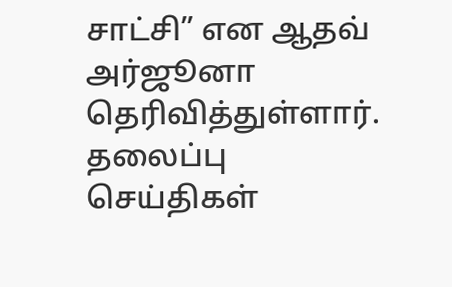சாட்சி” என ஆதவ் அர்ஜூனா தெரிவித்துள்ளார்.
தலைப்பு செய்திகள்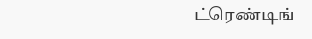ட்ரெண்டிங்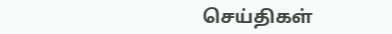செய்திகள்